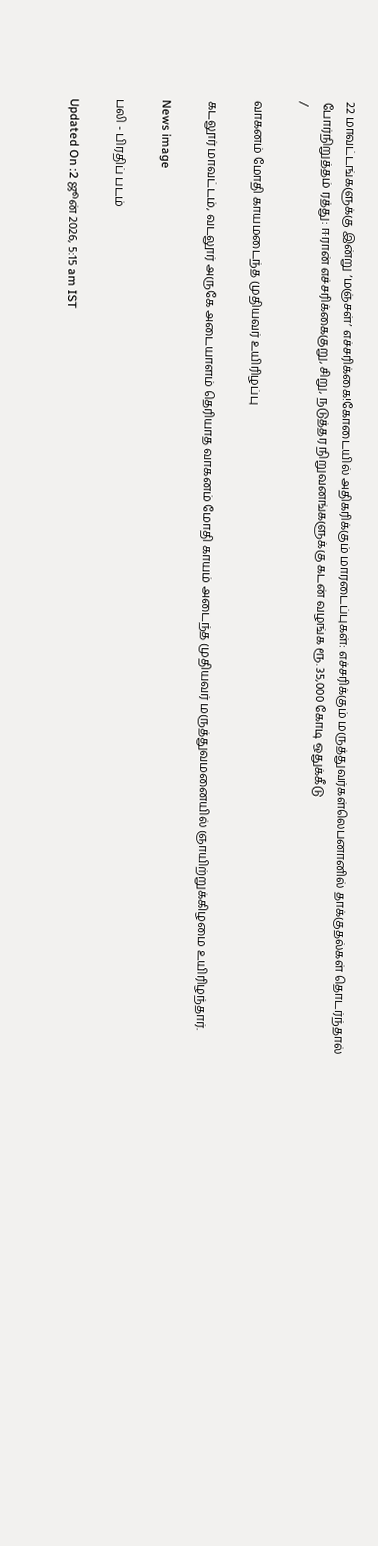22 மாவட்டங்களுக்கு இன்று ‘மஞ்சள்’ எச்சரிக்கை!கோடையில் அதிகரிக்கும் மாரடைப்புகள்: எச்சரிக்கும் மருத்துவர்கள்லெபனானில் தாக்குதல்கள் தொடர்ந்தால் போர்நிறுத்தம் ரத்து: ஈரான் எச்சரிக்கைகுறு, சிறு, நடுத்தர நிறுவனங்களுக்கு கடன் வழங்க ரூ. 35,000 கோடி ஒதுக்கீடு
/

வாகனம் மோதி காயமடைந்த முதியவர் உயிரிழப்பு

கடலூர் மாவட்டம், வடலூர் அருகே அடையாளம் தெரியாத வாகனம் மோதி காயம் அடைந்த முதியவர் மருத்துவமனையில் ஞாயிற்றுக்கிழமை உயிரிழந்தார்.

News image

பலி - பிரதிப் படம்

Updated On :2 ஜூன் 2026, 5:15 am IST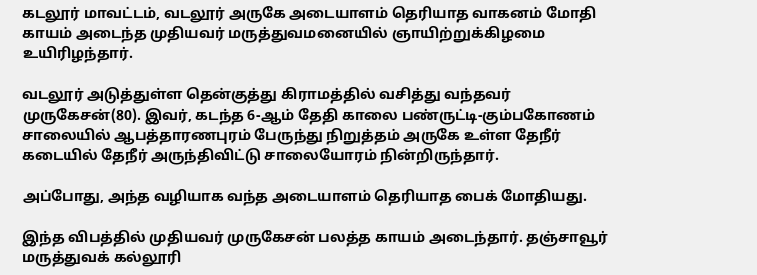கடலூர் மாவட்டம், வடலூர் அருகே அடையாளம் தெரியாத வாகனம் மோதி காயம் அடைந்த முதியவர் மருத்துவமனையில் ஞாயிற்றுக்கிழமை உயிரிழந்தார்.

வடலூர் அடுத்துள்ள தென்குத்து கிராமத்தில் வசித்து வந்தவர் முருகேசன்(80). இவர், கடந்த 6-ஆம் தேதி காலை பண்ருட்டி-கும்பகோணம் சாலையில் ஆபத்தாரணபுரம் பேருந்து நிறுத்தம் அருகே உள்ள தேநீர் கடையில் தேநீர் அருந்திவிட்டு சாலையோரம் நின்றிருந்தார்.

அப்போது, அந்த வழியாக வந்த அடையாளம் தெரியாத பைக் மோதியது.

இந்த விபத்தில் முதியவர் முருகேசன் பலத்த காயம் அடைந்தார். தஞ்சாவூர் மருத்துவக் கல்லூரி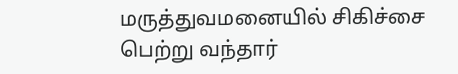மருத்துவமனையில் சிகிச்சை பெற்று வந்தார்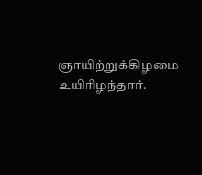ஞாயிற்றுக்கிழமை உயிரிழந்தார்.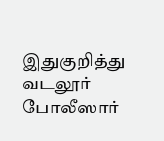இதுகுறித்து வடலூர் போலீஸார்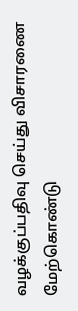வழக்குப்பதிவு செய்து விசாரணை மேற்கொண்டு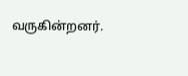வருகின்றனர்.